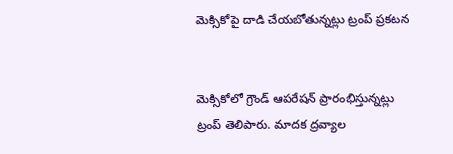మెక్సికోపై దాడి చేయబోతున్నట్లు ట్రంప్ ప్రకటన


మెక్సికోలో గ్రౌండ్ ఆపరేషన్ ప్రారంభిస్తున్నట్లు ట్రంప్ తెలిపారు. మాదక ద్రవ్యాల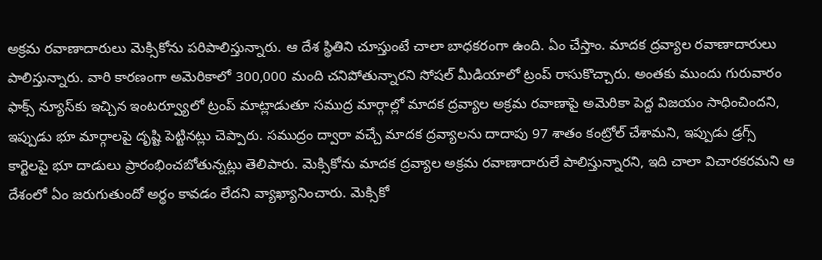అక్రమ రవాణాదారులు మెక్సికోను పరిపాలిస్తున్నారు. ఆ దేశ స్థితిని చూస్తుంటే చాలా బాధకరంగా ఉంది. ఏం చేస్తాం. మాదక ద్రవ్యాల రవాణాదారులు పాలిస్తున్నారు. వారి కారణంగా అమెరికాలో 300,000 మంది చనిపోతున్నారని సోషల్ మీడియాలో ట్రంప్ రాసుకొచ్చారు. అంతకు ముందు గురువారం ఫాక్స్ న్యూస్‌కు ఇచ్చిన ఇంటర్వ్యూలో ట్రంప్ మాట్లాడుతూ సముద్ర మార్గాల్లో మాదక ద్రవ్యాల అక్రమ రవాణాపై అమెరికా పెద్ద విజయం సాధించిందని, ఇప్పుడు భూ మార్గాలపై దృష్టి పెట్టినట్లు చెప్పారు. సముద్రం ద్వారా వచ్చే మాదక ద్రవ్యాలను దాదాపు 97 శాతం కంట్రోల్ చేశామని, ఇప్పుడు డ్రగ్స్ కార్టెలపై భూ దాడులు ప్రారంభించబోతున్నట్లు తెలిపారు. మెక్సికోను మాదక ద్రవ్యాల అక్రమ రవాణాదారులే పాలిస్తున్నారని, ఇది చాలా విచారకరమని ఆ దేశంలో ఏం జరుగుతుందో అర్థం కావడం లేదని వ్యాఖ్యానించారు. మెక్సికో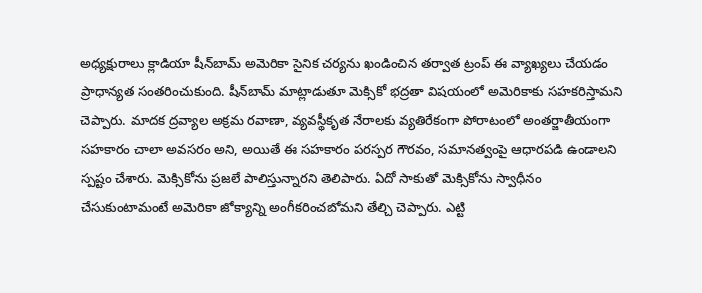అధ్యక్షురాలు క్లాడియా షీన్‌బామ్ అమెరికా సైనిక చర్యను ఖండించిన తర్వాత ట్రంప్ ఈ వ్యాఖ్యలు చేయడం ప్రాధాన్యత సంతరించుకుంది. షీన్‌బామ్ మాట్లాడుతూ మెక్సికో భద్రతా విషయంలో అమెరికాకు సహకరిస్తామని చెప్పారు. మాదక ద్రవ్యాల అక్రమ రవాణా, వ్యవస్థీకృత నేరాలకు వ్యతిరేకంగా పోరాటంలో అంతర్జాతీయంగా సహకారం చాలా అవసరం అని, అయితే ఈ సహకారం పరస్పర గౌరవం, సమానత్వంపై ఆధారపడి ఉండాలని స్పష్టం చేశారు. మెక్సికోను ప్రజలే పాలిస్తున్నారని తెలిపారు. ఏదో సాకుతో మెక్సికోను స్వాధీనం చేసుకుంటామంటే అమెరికా జోక్యాన్ని అంగీకరించబోమని తేల్చి చెప్పారు. ఎట్టి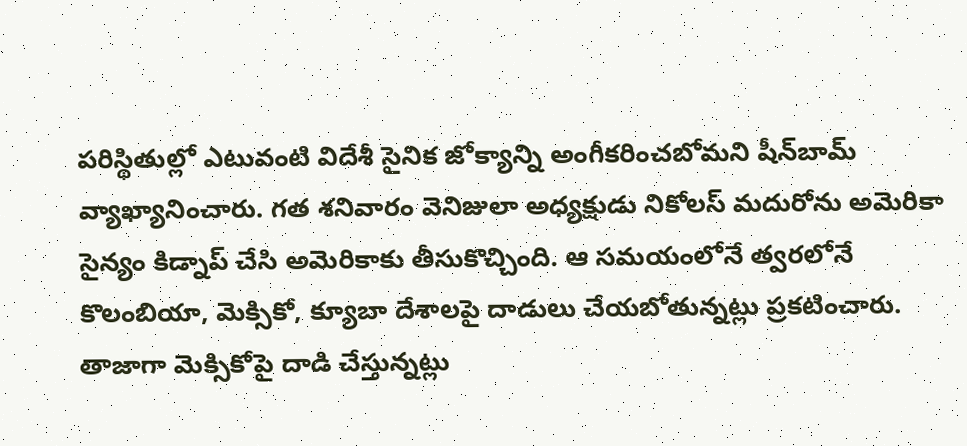పరిస్థితుల్లో ఎటువంటి విదేశీ సైనిక జోక్యాన్ని అంగీకరించబోమని షీన్‌బామ్ వ్యాఖ్యానించారు. గత శనివారం వెనిజులా అధ్యక్షుడు నికోలస్ మదురోను అమెరికా సైన్యం కిడ్నాప్ చేసి అమెరికాకు తీసుకొచ్చింది. ఆ సమయంలోనే త్వరలోనే కొలంబియా, మెక్సికో, క్యూబా దేశాలపై దాడులు చేయబోతున్నట్లు ప్రకటించారు. తాజాగా మెక్సికోపై దాడి చేస్తున్నట్లు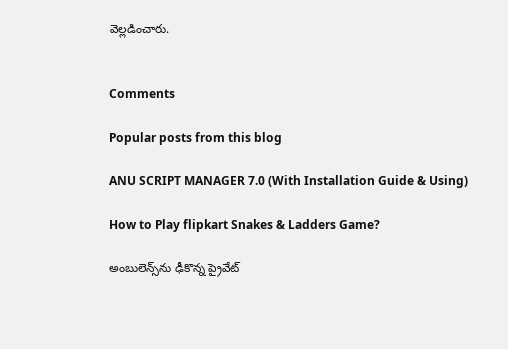వెల్లడించారు.


Comments

Popular posts from this blog

ANU SCRIPT MANAGER 7.0 (With Installation Guide & Using)

How to Play flipkart Snakes & Ladders Game?

అంబులెన్స్‌ను ఢీకొన్న ప్రైవేట్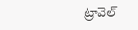ట్రావెల్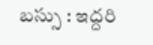బస్సు : ఇద్దరి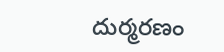దుర్మరణం